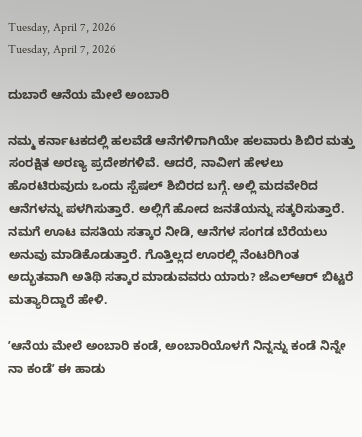Tuesday, April 7, 2026
Tuesday, April 7, 2026

ದುಬಾರೆ ಆನೆಯ ಮೇಲೆ ಅಂಬಾರಿ

ನಮ್ಮ ಕರ್ನಾಟಕದಲ್ಲಿ ಹಲವೆಡೆ ಆನೆಗಳಿಗಾಗಿಯೇ ಹಲವಾರು ಶಿಬಿರ ಮತ್ತು ಸಂರಕ್ಷಿತ ಅರಣ್ಯ ಪ್ರದೇಶಗಳಿವೆ. ಆದರೆ, ನಾವೀಗ ಹೇಳಲು ಹೊರಟಿರುವುದು ಒಂದು ಸ್ಪೆಷಲ್‌ ಶಿಬಿರದ ಬಗ್ಗೆ. ಅಲ್ಲಿ ಮದವೇರಿದ ಆನೆಗಳನ್ನು ಪಳಗಿಸುತ್ತಾರೆ. ಅಲ್ಲಿಗೆ ಹೋದ ಜನತೆಯನ್ನು ಸತ್ಕರಿಸುತ್ತಾರೆ. ನಮಗೆ ಊಟ ವಸತಿಯ ಸತ್ಕಾರ ನೀಡಿ, ಆನೆಗಳ ಸಂಗಡ ಬೆರೆಯಲು ಅನುವು ಮಾಡಿಕೊಡುತ್ತಾರೆ. ಗೊತ್ತಿಲ್ಲದ ಊರಲ್ಲಿ ನೆಂಟರಿಗಿಂತ ಅದ್ಭುತವಾಗಿ ಅತಿಥಿ ಸತ್ಕಾರ ಮಾಡುವವರು ಯಾರು? ಜೆಎಲ್‌ಆರ್ ಬಿಟ್ಟರೆ ಮತ್ಯಾರಿದ್ದಾರೆ ಹೇಳಿ.

ʼಆನೆಯ ಮೇಲೆ ಅಂಬಾರಿ ಕಂಡೆ, ಅಂಬಾರಿಯೊಳಗೆ ನಿನ್ನನ್ನು ಕಂಡೆ ನಿನ್ನೇ ನಾ ಕಂಡೆʼ ಈ ಹಾಡು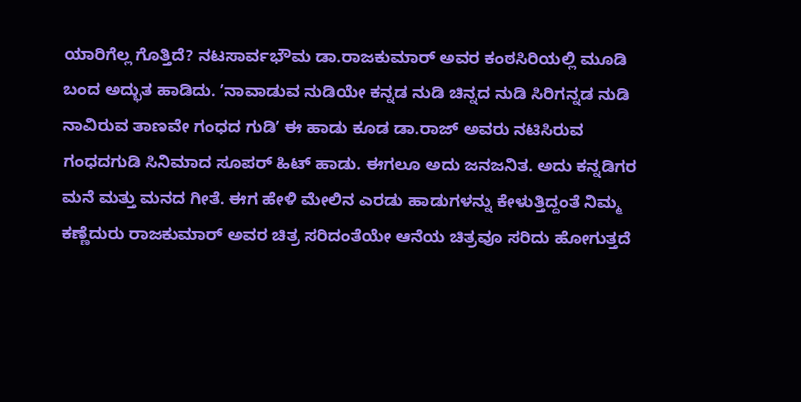ಯಾರಿಗೆಲ್ಲ ಗೊತ್ತಿದೆ? ನಟಸಾರ್ವಭೌಮ ಡಾ.ರಾಜಕುಮಾರ್‌ ಅವರ ಕಂಠಸಿರಿಯಲ್ಲಿ ಮೂಡಿ ಬಂದ ಅದ್ಭುತ ಹಾಡಿದು. ʼನಾವಾಡುವ ನುಡಿಯೇ ಕನ್ನಡ ನುಡಿ ಚಿನ್ನದ ನುಡಿ ಸಿರಿಗನ್ನಡ ನುಡಿ ನಾವಿರುವ ತಾಣವೇ ಗಂಧದ ಗುಡಿʼ ಈ ಹಾಡು ಕೂಡ ಡಾ.ರಾಜ್‌ ಅವರು ನಟಿಸಿರುವ ಗಂಧದಗುಡಿ ಸಿನಿಮಾದ ಸೂಪರ್‌ ಹಿಟ್‌ ಹಾಡು. ಈಗಲೂ ಅದು ಜನಜನಿತ. ಅದು ಕನ್ನಡಿಗರ ಮನೆ ಮತ್ತು ಮನದ ಗೀತೆ. ಈಗ ಹೇಳಿ ಮೇಲಿನ ಎರಡು ಹಾಡುಗಳನ್ನು ಕೇಳುತ್ತಿದ್ದಂತೆ ನಿಮ್ಮ ಕಣ್ಣೆದುರು ರಾಜಕುಮಾರ್‌ ಅವರ ಚಿತ್ರ ಸರಿದಂತೆಯೇ ಆನೆಯ ಚಿತ್ರವೂ ಸರಿದು ಹೋಗುತ್ತದೆ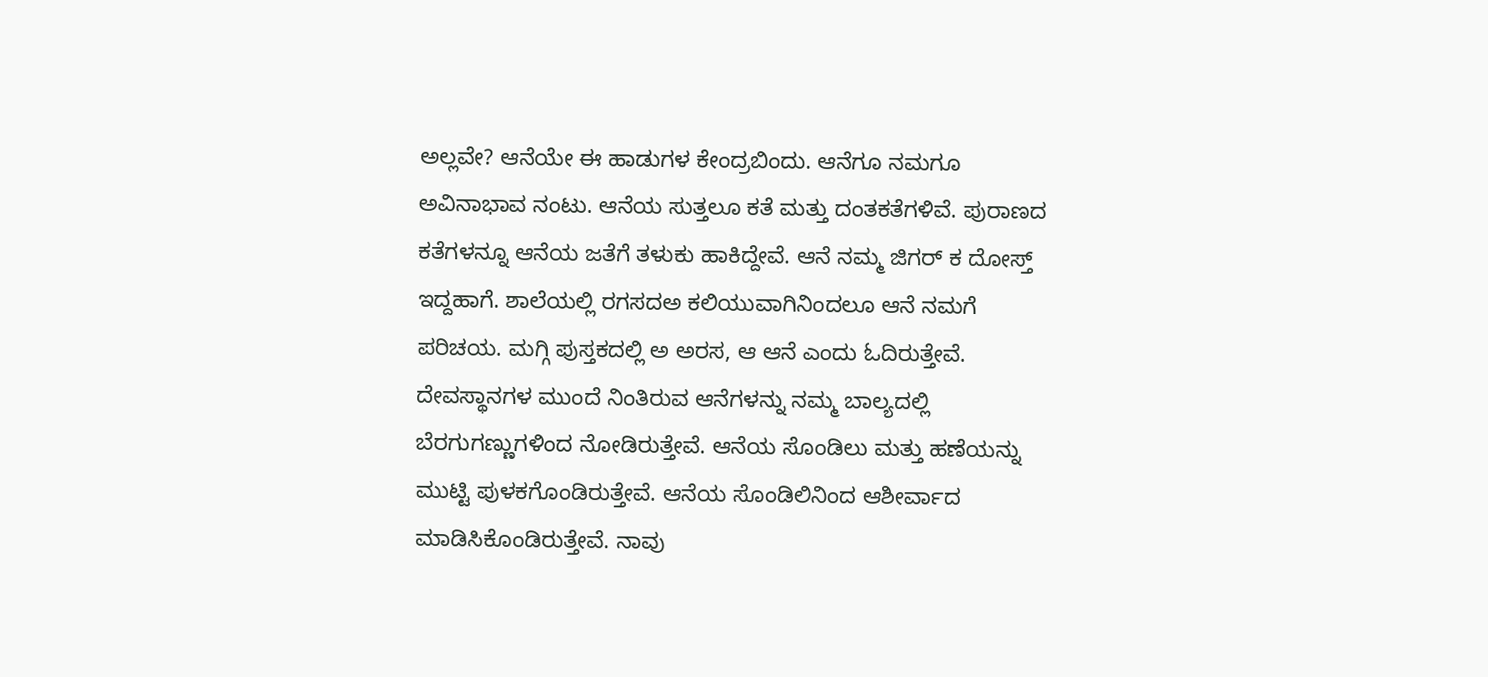ಅಲ್ಲವೇ? ಆನೆಯೇ ಈ ಹಾಡುಗಳ ಕೇಂದ್ರಬಿಂದು. ಆನೆಗೂ ನಮಗೂ ಅವಿನಾಭಾವ ನಂಟು. ಆನೆಯ ಸುತ್ತಲೂ ಕತೆ ಮತ್ತು ದಂತಕತೆಗಳಿವೆ. ಪುರಾಣದ ಕತೆಗಳನ್ನೂ ಆನೆಯ ಜತೆಗೆ ತಳುಕು ಹಾಕಿದ್ದೇವೆ. ಆನೆ ನಮ್ಮ ಜಿಗರ್‌ ಕ ದೋಸ್ತ್‌ ಇದ್ದಹಾಗೆ. ಶಾಲೆಯಲ್ಲಿ ರಗಸದಅ ಕಲಿಯುವಾಗಿನಿಂದಲೂ ಆನೆ ನಮಗೆ ಪರಿಚಯ. ಮಗ್ಗಿ ಪುಸ್ತಕದಲ್ಲಿ ಅ ಅರಸ, ಆ ಆನೆ ಎಂದು ಓದಿರುತ್ತೇವೆ. ದೇವಸ್ಥಾನಗಳ ಮುಂದೆ ನಿಂತಿರುವ ಆನೆಗಳನ್ನು ನಮ್ಮ ಬಾಲ್ಯದಲ್ಲಿ ಬೆರಗುಗಣ್ಣುಗಳಿಂದ ನೋಡಿರುತ್ತೇವೆ. ಆನೆಯ ಸೊಂಡಿಲು ಮತ್ತು ಹಣೆಯನ್ನು ಮುಟ್ಟಿ ಪುಳಕಗೊಂಡಿರುತ್ತೇವೆ. ಆನೆಯ ಸೊಂಡಿಲಿನಿಂದ ಆಶೀರ್ವಾದ ಮಾಡಿಸಿಕೊಂಡಿರುತ್ತೇವೆ. ನಾವು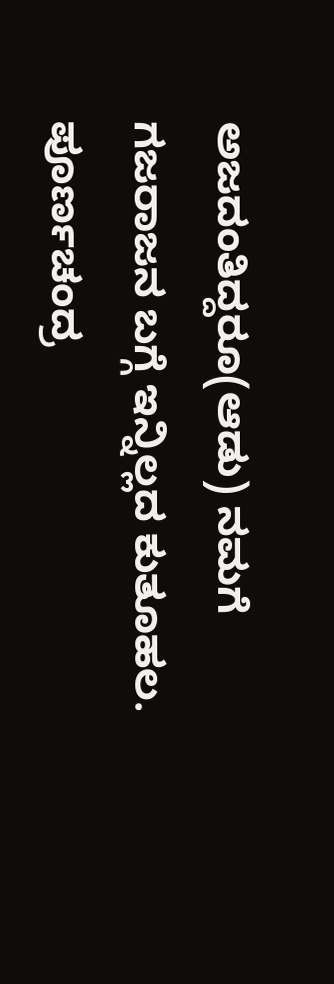ಅಜದಂತಿದ್ದರೂ(ಆಡು) ನಮಗೆ ಗಜರಾಜನ ಬಗ್ಗೆ ಇನ್ನಿಲ್ಲದ ಕುತೂಹಲ. ಪೂರ್ಣಚಂದ್ರ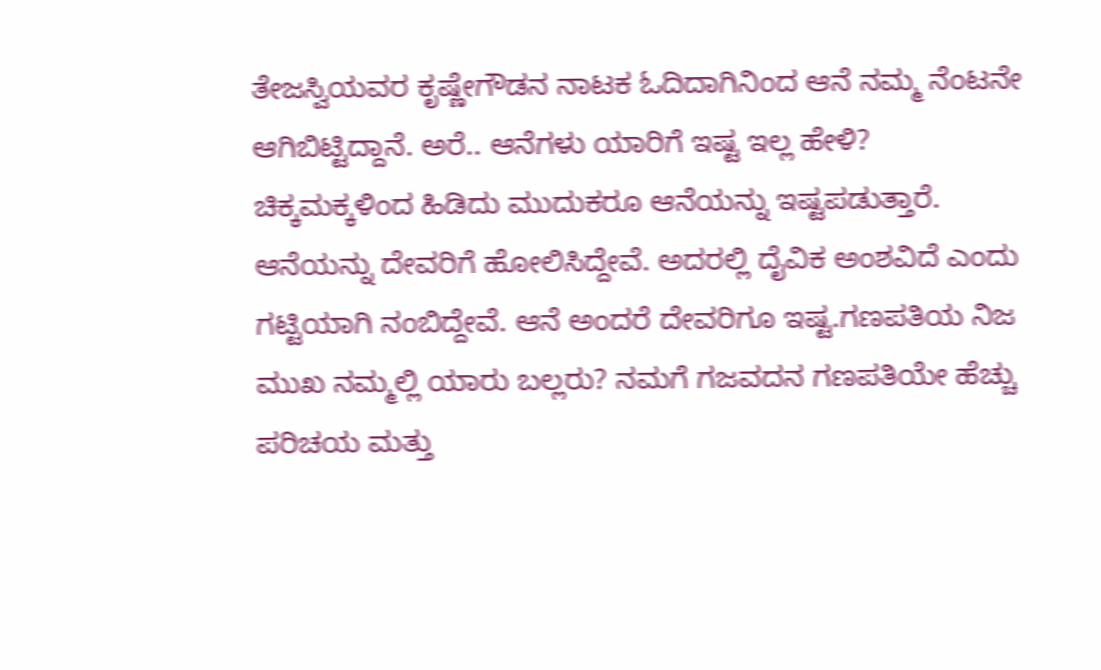ತೇಜಸ್ವಿಯವರ ಕೃಷ್ಣೇಗೌಡನ ನಾಟಕ ಓದಿದಾಗಿನಿಂದ ಆನೆ ನಮ್ಮ ನೆಂಟನೇ ಆಗಿಬಿಟ್ಟಿದ್ದಾನೆ. ಅರೆ.. ಆನೆಗಳು ಯಾರಿಗೆ ಇಷ್ಟ ಇಲ್ಲ ಹೇಳಿ? ಚಿಕ್ಕಮಕ್ಕಳಿಂದ ಹಿಡಿದು ಮುದುಕರೂ ಆನೆಯನ್ನು ಇಷ್ಟಪಡುತ್ತಾರೆ. ಆನೆಯನ್ನು ದೇವರಿಗೆ ಹೋಲಿಸಿದ್ದೇವೆ. ಅದರಲ್ಲಿ ದೈವಿಕ ಅಂಶವಿದೆ ಎಂದು ಗಟ್ಟಿಯಾಗಿ ನಂಬಿದ್ದೇವೆ. ಆನೆ ಅಂದರೆ ದೇವರಿಗೂ ಇಷ್ಟ.ಗಣಪತಿಯ ನಿಜ ಮುಖ ನಮ್ಮಲ್ಲಿ ಯಾರು ಬಲ್ಲರು? ನಮಗೆ ಗಜವದನ ಗಣಪತಿಯೇ ಹೆಚ್ಚು ಪರಿಚಯ ಮತ್ತು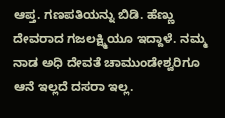ಆಪ್ತ. ಗಣಪತಿಯನ್ನು ಬಿಡಿ. ಹೆಣ್ಣು ದೇವರಾದ ಗಜಲಕ್ಷ್ಮಿಯೂ ಇದ್ದಾಳೆ. ನಮ್ಮ ನಾಡ ಅಧಿ ದೇವತೆ ಚಾಮುಂಡೇಶ್ವರಿಗೂ ಆನೆ ಇಲ್ಲದೆ ದಸರಾ ಇಲ್ಲ.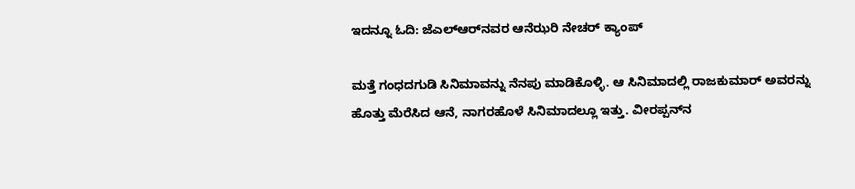ಇದನ್ನೂ ಓದಿ: ಜೆಎಲ್‌ಆರ್‌ನವರ ಆನೆಝರಿ ನೇಚರ್‌ ಕ್ಯಾಂಪ್‌

ಮತ್ತೆ ಗಂಧದಗುಡಿ ಸಿನಿಮಾವನ್ನು ನೆನಪು ಮಾಡಿಕೊಳ್ಳಿ. ಆ ಸಿನಿಮಾದಲ್ಲಿ ರಾಜಕುಮಾರ್‌ ಅವರನ್ನು ಹೊತ್ತು ಮೆರೆಸಿದ ಆನೆ, ನಾಗರಹೊಳೆ ಸಿನಿಮಾದಲ್ಲೂ ಇತ್ತು. ವೀರಪ್ಪನ್‌ನ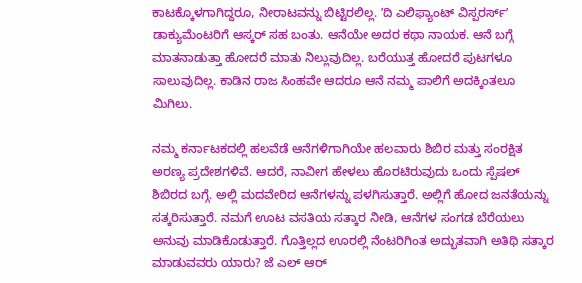ಕಾಟಕ್ಕೊಳಗಾಗಿದ್ದರೂ, ನೀರಾಟವನ್ನು ಬಿಟ್ಟಿರಲಿಲ್ಲ. ʼದಿ ಎಲಿಫ್ಯಾಂಟ್‌ ವಿಸ್ಪರರ್ಸ್‌ʼ ಡಾಕ್ಯುಮೆಂಟರಿಗೆ ಆಸ್ಕರ್‌ ಸಹ ಬಂತು. ಆನೆಯೇ ಅದರ ಕಥಾ ನಾಯಕ. ಆನೆ ಬಗ್ಗೆ ಮಾತನಾಡುತ್ತಾ ಹೋದರೆ ಮಾತು ನಿಲ್ಲುವುದಿಲ್ಲ. ಬರೆಯುತ್ತ ಹೋದರೆ ಪುಟಗಳೂ ಸಾಲುವುದಿಲ್ಲ. ಕಾಡಿನ ರಾಜ ಸಿಂಹವೇ ಆದರೂ ಆನೆ ನಮ್ಮ ಪಾಲಿಗೆ ಅದಕ್ಕಿಂತಲೂ ಮಿಗಿಲು.

ನಮ್ಮ ಕರ್ನಾಟಕದಲ್ಲಿ ಹಲವೆಡೆ ಆನೆಗಳಿಗಾಗಿಯೇ ಹಲವಾರು ಶಿಬಿರ ಮತ್ತು ಸಂರಕ್ಷಿತ ಅರಣ್ಯ ಪ್ರದೇಶಗಳಿವೆ. ಆದರೆ, ನಾವೀಗ ಹೇಳಲು ಹೊರಟಿರುವುದು ಒಂದು ಸ್ಪೆಷಲ್‌ ಶಿಬಿರದ ಬಗ್ಗೆ. ಅಲ್ಲಿ ಮದವೇರಿದ ಆನೆಗಳನ್ನು ಪಳಗಿಸುತ್ತಾರೆ. ಅಲ್ಲಿಗೆ ಹೋದ ಜನತೆಯನ್ನು ಸತ್ಕರಿಸುತ್ತಾರೆ. ನಮಗೆ ಊಟ ವಸತಿಯ ಸತ್ಕಾರ ನೀಡಿ, ಆನೆಗಳ ಸಂಗಡ ಬೆರೆಯಲು ಅನುವು ಮಾಡಿಕೊಡುತ್ತಾರೆ. ಗೊತ್ತಿಲ್ಲದ ಊರಲ್ಲಿ ನೆಂಟರಿಗಿಂತ ಅದ್ಭುತವಾಗಿ ಅತಿಥಿ ಸತ್ಕಾರ ಮಾಡುವವರು ಯಾರು? ಜೆ ಎಲ್ ಆರ್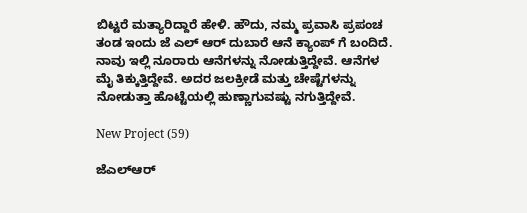ಬಿಟ್ಟರೆ ಮತ್ಯಾರಿದ್ದಾರೆ ಹೇಳಿ. ಹೌದು, ನಮ್ಮ ಪ್ರವಾಸಿ ಪ್ರಪಂಚ ತಂಡ ಇಂದು ಜೆ ಎಲ್ ಆರ್ ದುಬಾರೆ ಆನೆ ಕ್ಯಾಂಪ್ ಗೆ ಬಂದಿದೆ. ನಾವು ಇಲ್ಲಿ ನೂರಾರು ಆನೆಗಳನ್ನು ನೋಡುತ್ತಿದ್ದೇವೆ. ಆನೆಗಳ ಮೈ ತಿಕ್ಕುತ್ತಿದ್ದೇವೆ. ಅದರ ಜಲಕ್ರೀಡೆ ಮತ್ತು ಚೇಷ್ಟೆಗಳನ್ನು ನೋಡುತ್ತಾ ಹೊಟ್ಟೆಯಲ್ಲಿ ಹುಣ್ಣಾಗುವಷ್ಟು ನಗುತ್ತಿದ್ದೇವೆ.

New Project (59)

ಜೆಎಲ್‌ಆರ್‌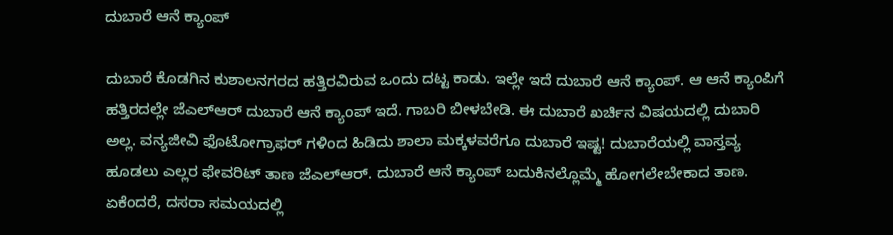ದುಬಾರೆ ಆನೆ ಕ್ಯಾಂಪ್

ದುಬಾರೆ ಕೊಡಗಿನ ಕುಶಾಲನಗರದ ಹತ್ತಿರವಿರುವ ಒಂದು ದಟ್ಟ ಕಾಡು. ಇಲ್ಲೇ ಇದೆ ದುಬಾರೆ ಆನೆ ಕ್ಯಾಂಪ್. ಆ ಆನೆ ಕ್ಯಾಂಪಿಗೆ ಹತ್ತಿರದಲ್ಲೇ ಜೆಎಲ್‌ಆರ್‌ ದುಬಾರೆ ಆನೆ ಕ್ಯಾಂಪ್ ಇದೆ. ಗಾಬರಿ ಬೀಳಬೇಡಿ. ಈ ದುಬಾರೆ ಖರ್ಚಿನ ವಿಷಯದಲ್ಲಿ ದುಬಾರಿ ಅಲ್ಲ. ವನ್ಯಜೀವಿ ಫೊಟೋಗ್ರಾಫರ್‌ ಗಳಿಂದ ಹಿಡಿದು ಶಾಲಾ ಮಕ್ಕಳವರೆಗೂ ದುಬಾರೆ ಇಷ್ಟ! ದುಬಾರೆಯಲ್ಲಿ ವಾಸ್ತವ್ಯ ಹೂಡಲು ಎಲ್ಲರ ಫೇವರಿಟ್ ತಾಣ ಜೆಎಲ್‌ಆರ್‌. ದುಬಾರೆ ಆನೆ ಕ್ಯಾಂಪ್ ಬದುಕಿನಲ್ಲೊಮ್ಮೆ ಹೋಗಲೇಬೇಕಾದ ತಾಣ. ಏಕೆಂದರೆ, ದಸರಾ ಸಮಯದಲ್ಲಿ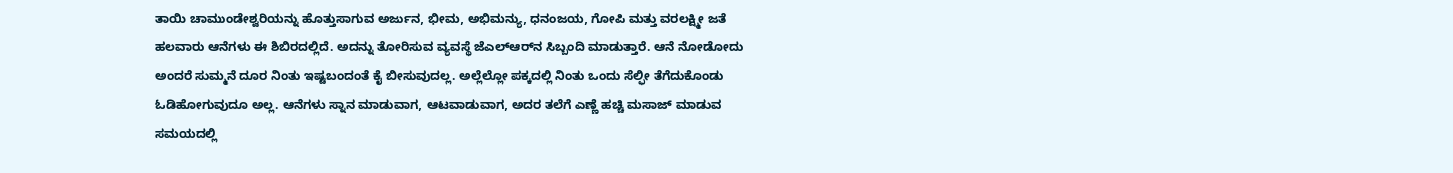ತಾಯಿ ಚಾಮುಂಡೇಶ್ವರಿಯನ್ನು ಹೊತ್ತುಸಾಗುವ ಅರ್ಜುನ, ಭೀಮ, ಅಭಿಮನ್ಯು, ಧನಂಜಯ, ಗೋಪಿ ಮತ್ತು ವರಲಕ್ಷ್ಮೀ ಜತೆ ಹಲವಾರು ಆನೆಗಳು ಈ ಶಿಬಿರದಲ್ಲಿದೆ. ಅದನ್ನು ತೋರಿಸುವ ವ್ಯವಸ್ಥೆ ಜೆಎಲ್‌ಆರ್‌ನ ಸಿಬ್ಬಂದಿ ಮಾಡುತ್ತಾರೆ. ಆನೆ ನೋಡೋದು ಅಂದರೆ ಸುಮ್ಮನೆ ದೂರ ನಿಂತು ಇಷ್ಟಬಂದಂತೆ ಕೈ ಬೀಸುವುದಲ್ಲ. ಅಲ್ಲೆಲ್ಲೋ ಪಕ್ಕದಲ್ಲಿ ನಿಂತು ಒಂದು ಸೆಲ್ಫೀ ತೆಗೆದುಕೊಂಡು ಓಡಿಹೋಗುವುದೂ ಅಲ್ಲ. ಆನೆಗಳು ಸ್ನಾನ ಮಾಡುವಾಗ, ಆಟವಾಡುವಾಗ, ಅದರ ತಲೆಗೆ ಎಣ್ಣೆ ಹಚ್ಚಿ ಮಸಾಜ್‌ ಮಾಡುವ ಸಮಯದಲ್ಲಿ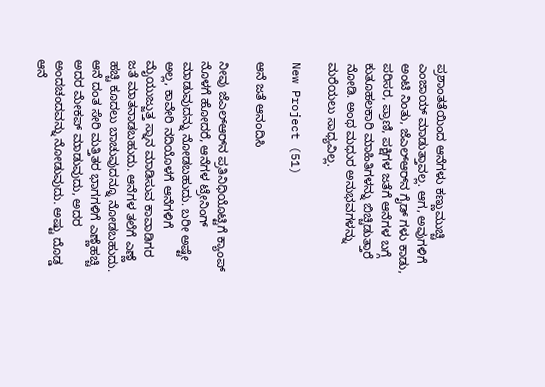ಪ್ರಶಾಂತತೆಯಿಂದ ಆನೆಗಳು ಕಣ್ಣುಮುಚ್ಚಿ ಎಂಜಾಯ್‌ ಮಾಡುತ್ತಾವಲ್ಲ. ಆಗ, ಅವುಗಳಿಗೆ ಅಂಟಿ ನಿಂತು, ಜೆಎಲ್‌ಆರ್‌ನ ಗೈಡ್ ಗಳು ಕಾಡು, ಪರಿಸರ, ಪ್ರಾಣಿ, ಪಕ್ಷಿಗಳ ಜತೆಗೆ ಆನೆಗಳ ಬಗ್ಗೆ ಕುತೂಹಲಕಾರಿ ಮಾಹಿತಿಗಳನ್ನು ಬಿಚ್ಚಿಡುತ್ತಾರೆ ನೋಡಿ. ಅಂಥ ಮಧುರ ಅನುಭವಗಳನ್ನು ಮರೆಯಲು ಸಾಧ್ಯವಿಲ್ಲ.

New Project (51)

ಆನೆ ಜತೆ ಆನಂದಿಸಿ

ನೀವು ಜೆಎಲ್‌ಆರ್‌ನ ಪ್ರತಿನಿಧಿಯೊಟ್ಟಿಗೆ ಕ್ಯಾಂಪ್ ನೊಳಗೆ ಹೋದರೆ, ಆನೆಗಳ ಟ್ರೇನಿಂಗ್‌ ಮಾಡುವುದನ್ನು ನೋಡಬಹುದು. ಬರೀ ಅಷ್ಟೇ ಅಲ್ಲ, ಕಾವೇರಿ ನದಿಯೊಳಗೆ ಆನೆಗಳಿಗೆ ಮೈಯುಜ್ಜುತ್ತ ಸ್ನಾನ ಮಾಡಿಸುವ ಕಾವಾಡಿಗರ ಜತೆ ಮಾತನಾಡಬಹುದು. ಆನೆಗಳ ತಲೆಗೆ ಎಣ್ಣೆ ಹಚ್ಚಿ ಕೂದಲು ಬಾಚುವುದನ್ನೂ ನೋಡಬಹುದು. ಆನೆ ದಂತ ಸೇರಿ ಮತ್ತಿತರ ಭಾಗಗಳಿಗೆ ಎಣ್ಣೆಹಚ್ಚಿ ಅದರ ಮೇಕಪ್‌ ಮಾಡುವುದು, ಅದರ ಅಂದಚಂದವನ್ನು ನೋಡುವುದು. ಅಷ್ಟು ದೊಡ್ಡ ಆನೆ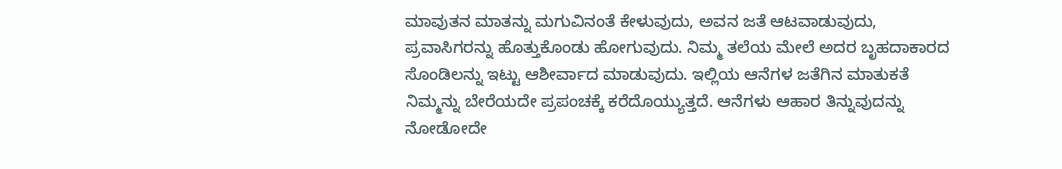ಮಾವುತನ ಮಾತನ್ನು ಮಗುವಿನಂತೆ ಕೇಳುವುದು, ಅವನ ಜತೆ ಆಟವಾಡುವುದು, ಪ್ರವಾಸಿಗರನ್ನು ಹೊತ್ತುಕೊಂಡು ಹೋಗುವುದು. ನಿಮ್ಮ ತಲೆಯ ಮೇಲೆ ಅದರ ಬೃಹದಾಕಾರದ ಸೊಂಡಿಲನ್ನು ಇಟ್ಟು ಆಶೀರ್ವಾದ ಮಾಡುವುದು. ಇಲ್ಲಿಯ ಆನೆಗಳ ಜತೆಗಿನ ಮಾತುಕತೆ ನಿಮ್ಮನ್ನು ಬೇರೆಯದೇ ಪ್ರಪಂಚಕ್ಕೆ ಕರೆದೊಯ್ಯುತ್ತದೆ. ಆನೆಗಳು ಆಹಾರ ತಿನ್ನುವುದನ್ನು ನೋಡೋದೇ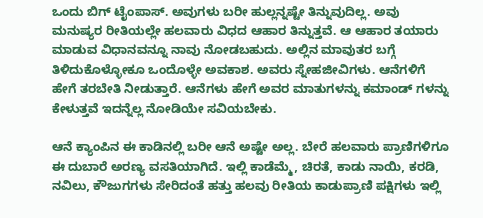ಒಂದು ಬಿಗ್ ಟೈಂಪಾಸ್. ಅವುಗಳು ಬರೀ ಹುಲ್ಲನ್ನಷ್ಟೇ ತಿನ್ನುವುದಿಲ್ಲ. ಅವು ಮನುಷ್ಯರ ರೀತಿಯಲ್ಲೇ ಹಲವಾರು ವಿಧದ ಆಹಾರ ತಿನ್ನುತ್ತವೆ. ಆ ಆಹಾರ ತಯಾರು ಮಾಡುವ ವಿಧಾನವನ್ನೂ ನಾವು ನೋಡಬಹುದು. ಅಲ್ಲಿನ ಮಾವುತರ ಬಗ್ಗೆ ತಿಳಿದುಕೊಳ್ಳೋಕೂ ಒಂದೊಳ್ಳೇ ಅವಕಾಶ. ಅವರು ಸ್ನೇಹಜೀವಿಗಳು. ಆನೆಗಳಿಗೆ ಹೇಗೆ ತರಬೇತಿ ನೀಡುತ್ತಾರೆ. ಆನೆಗಳು ಹೇಗೆ ಅವರ ಮಾತುಗಳನ್ನು ಕಮಾಂಡ್‌ ಗಳನ್ನು ಕೇಳುತ್ತವೆ ಇದನ್ನೆಲ್ಲ ನೋಡಿಯೇ ಸವಿಯಬೇಕು.

ಆನೆ ಕ್ಯಾಂಪಿನ ಈ ಕಾಡಿನಲ್ಲಿ ಬರೀ ಆನೆ ಅಷ್ಟೇ ಅಲ್ಲ. ಬೇರೆ ಹಲವಾರು ಪ್ರಾಣಿಗಳಿಗೂ ಈ ದುಬಾರೆ ಅರಣ್ಯ ವಸತಿಯಾಗಿದೆ. ಇಲ್ಲಿ ಕಾಡೆಮ್ಮೆ, ಚಿರತೆ, ಕಾಡು ನಾಯಿ, ಕರಡಿ, ನವಿಲು, ಕೌಜುಗಗಳು ಸೇರಿದಂತೆ ಹತ್ತು ಹಲವು ರೀತಿಯ ಕಾಡುಪ್ರಾಣಿ ಪಕ್ಷಿಗಳು ಇಲ್ಲಿ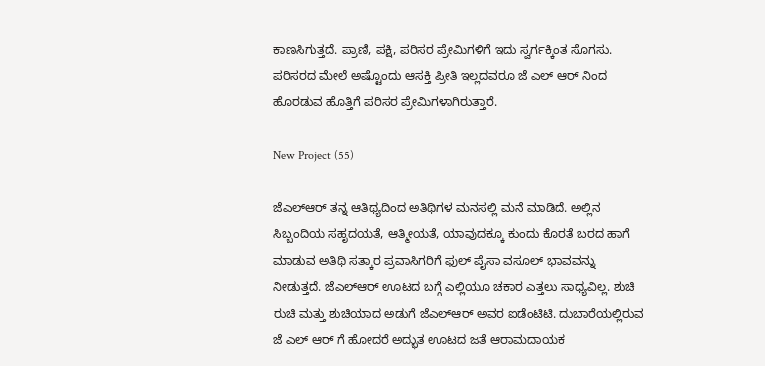ಕಾಣಸಿಗುತ್ತದೆ. ಪ್ರಾಣಿ, ಪಕ್ಷಿ, ಪರಿಸರ ಪ್ರೇಮಿಗಳಿಗೆ ಇದು ಸ್ವರ್ಗಕ್ಕಿಂತ ಸೊಗಸು. ಪರಿಸರದ ಮೇಲೆ ಅಷ್ಟೊಂದು ಆಸಕ್ತಿ ಪ್ರೀತಿ ಇಲ್ಲದವರೂ ಜೆ ಎಲ್ ಆರ್ ನಿಂದ ಹೊರಡುವ ಹೊತ್ತಿಗೆ ಪರಿಸರ ಪ್ರೇಮಿಗಳಾಗಿರುತ್ತಾರೆ.

New Project (55)

ಜೆಎಲ್‌ಆರ್‌ ತನ್ನ ಆತಿಥ್ಯದಿಂದ ಅತಿಥಿಗಳ ಮನಸಲ್ಲಿ ಮನೆ ಮಾಡಿದೆ. ಅಲ್ಲಿನ ಸಿಬ್ಬಂದಿಯ ಸಹೃದಯತೆ, ಆತ್ಮೀಯತೆ, ಯಾವುದಕ್ಕೂ ಕುಂದು ಕೊರತೆ ಬರದ ಹಾಗೆ ಮಾಡುವ ಅತಿಥಿ ಸತ್ಕಾರ ಪ್ರವಾಸಿಗರಿಗೆ ಫುಲ್ ಪೈಸಾ ವಸೂಲ್ ಭಾವವನ್ನು ನೀಡುತ್ತದೆ. ಜೆಎಲ್‌ಆರ್‌ ಊಟದ ಬಗ್ಗೆ ಎಲ್ಲಿಯೂ ಚಕಾರ ಎತ್ತಲು ಸಾಧ್ಯವಿಲ್ಲ. ಶುಚಿ ರುಚಿ ಮತ್ತು ಶುಚಿಯಾದ ಅಡುಗೆ ಜೆಎಲ್‌ಆರ್‌ ಅವರ ಐಡೆಂಟಿಟಿ. ದುಬಾರೆಯಲ್ಲಿರುವ ಜೆ ಎಲ್ ಆರ್ ಗೆ ಹೋದರೆ ಅದ್ಭುತ ಊಟದ ಜತೆ ಆರಾಮದಾಯಕ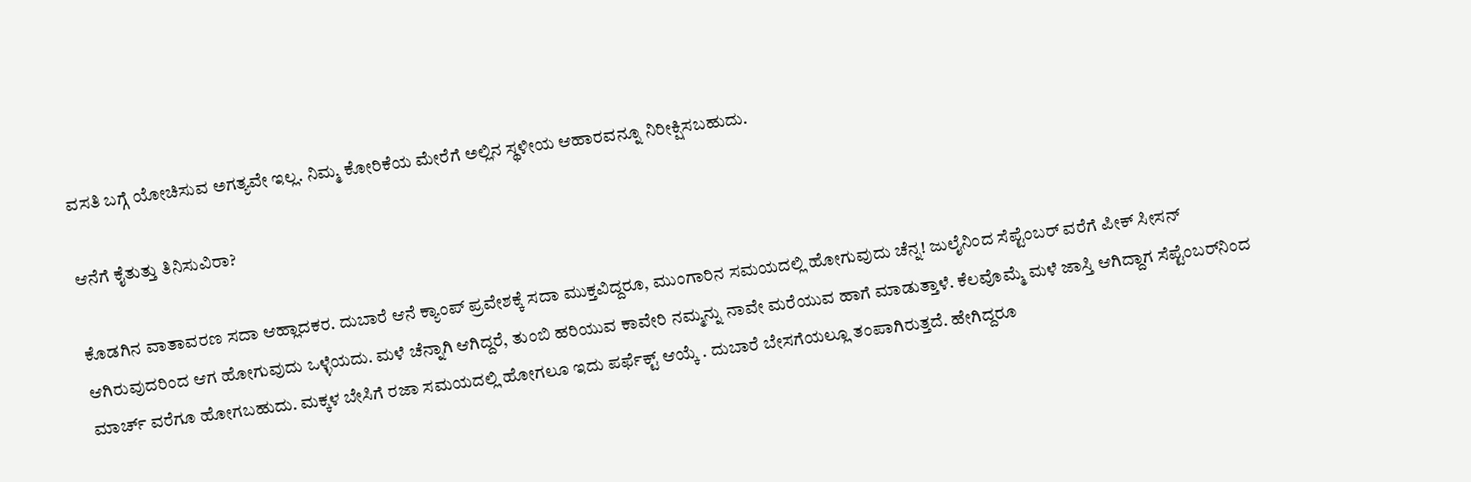ವಸತಿ ಬಗ್ಗೆ ಯೋಚಿಸುವ ಅಗತ್ಯವೇ ಇಲ್ಲ. ನಿಮ್ಮ ಕೋರಿಕೆಯ ಮೇರೆಗೆ ಅಲ್ಲಿನ ಸ್ಥಳೀಯ ಆಹಾರವನ್ನೂ ನಿರೀಕ್ಷಿಸಬಹುದು.

ಆನೆಗೆ ಕೈತುತ್ತು ತಿನಿಸುವಿರಾ?

ಕೊಡಗಿನ ವಾತಾವರಣ ಸದಾ ಆಹ್ಲಾದಕರ. ದುಬಾರೆ ಆನೆ ಕ್ಯಾಂಪ್‌ ಪ್ರವೇಶಕ್ಕೆ ಸದಾ ಮುಕ್ತವಿದ್ದರೂ, ಮುಂಗಾರಿನ ಸಮಯದಲ್ಲಿ ಹೋಗುವುದು ಚೆನ್ನ! ಜುಲೈನಿಂದ ಸೆಪ್ಟೆಂಬರ್‌ ವರೆಗೆ ಪೀಕ್‌ ಸೀಸನ್‌ ಆಗಿರುವುದರಿಂದ ಆಗ ಹೋಗುವುದು ಒಳ್ಳೆಯದು. ಮಳೆ ಚೆನ್ನಾಗಿ ಆಗಿದ್ದರೆ, ತುಂಬಿ ಹರಿಯುವ ಕಾವೇರಿ ನಮ್ಮನ್ನು ನಾವೇ ಮರೆಯುವ ಹಾಗೆ ಮಾಡುತ್ತಾಳೆ. ಕೆಲವೊಮ್ಮೆ ಮಳೆ ಜಾಸ್ತಿ ಆಗಿದ್ದಾಗ ಸೆಪ್ಟೆಂಬರ್‌ನಿಂದ ಮಾರ್ಚ್‌ ವರೆಗೂ ಹೋಗಬಹುದು. ಮಕ್ಕಳ ಬೇಸಿಗೆ ರಜಾ ಸಮಯದಲ್ಲಿ ಹೋಗಲೂ ಇದು ಪರ್ಫೆಕ್ಟ್ ಆಯ್ಕೆ . ದುಬಾರೆ ಬೇಸಗೆಯಲ್ಲೂ ತಂಪಾಗಿರುತ್ತದೆ. ಹೇಗಿದ್ದರೂ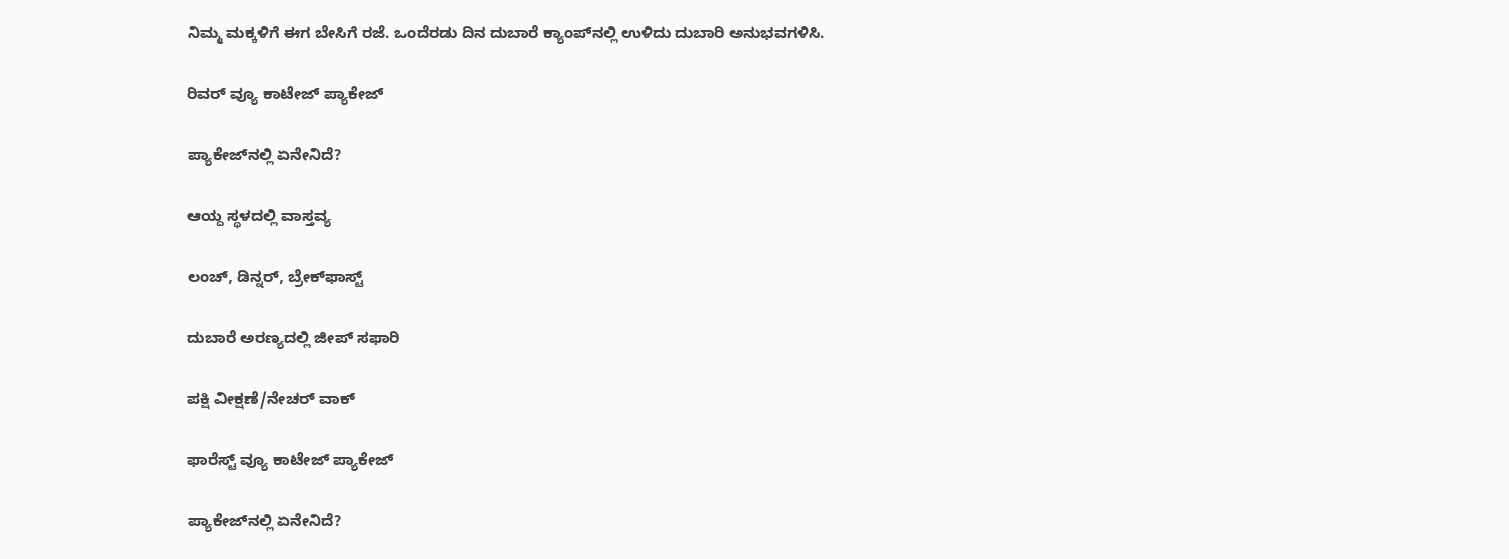ನಿಮ್ಮ ಮಕ್ಕಳಿಗೆ ಈಗ ಬೇಸಿಗೆ ರಜೆ. ಒಂದೆರಡು ದಿನ ದುಬಾರೆ ಕ್ಯಾಂಪ್‌ನಲ್ಲಿ ಉಳಿದು ದುಬಾರಿ ಅನುಭವಗಳಿಸಿ.

ರಿವರ್‌ ವ್ಯೂ ಕಾಟೇಜ್ ಪ್ಯಾಕೇಜ್‌

ಪ್ಯಾಕೇಜ್‌ನಲ್ಲಿ ಏನೇನಿದೆ?

ಆಯ್ದ ಸ್ಥಳದಲ್ಲಿ ವಾಸ್ತವ್ಯ

ಲಂಚ್, ಡಿನ್ನರ್, ಬ್ರೇಕ್‌ಫಾಸ್ಟ್

ದುಬಾರೆ ಅರಣ್ಯದಲ್ಲಿ ಜೀಪ್ ಸಫಾರಿ

ಪಕ್ಷಿ ವೀಕ್ಷಣೆ/ನೇಚರ್ ವಾಕ್

ಫಾರೆಸ್ಟ್‌ ವ್ಯೂ ಕಾಟೇಜ್ ಪ್ಯಾಕೇಜ್

ಪ್ಯಾಕೇಜ್‌ನಲ್ಲಿ ಏನೇನಿದೆ?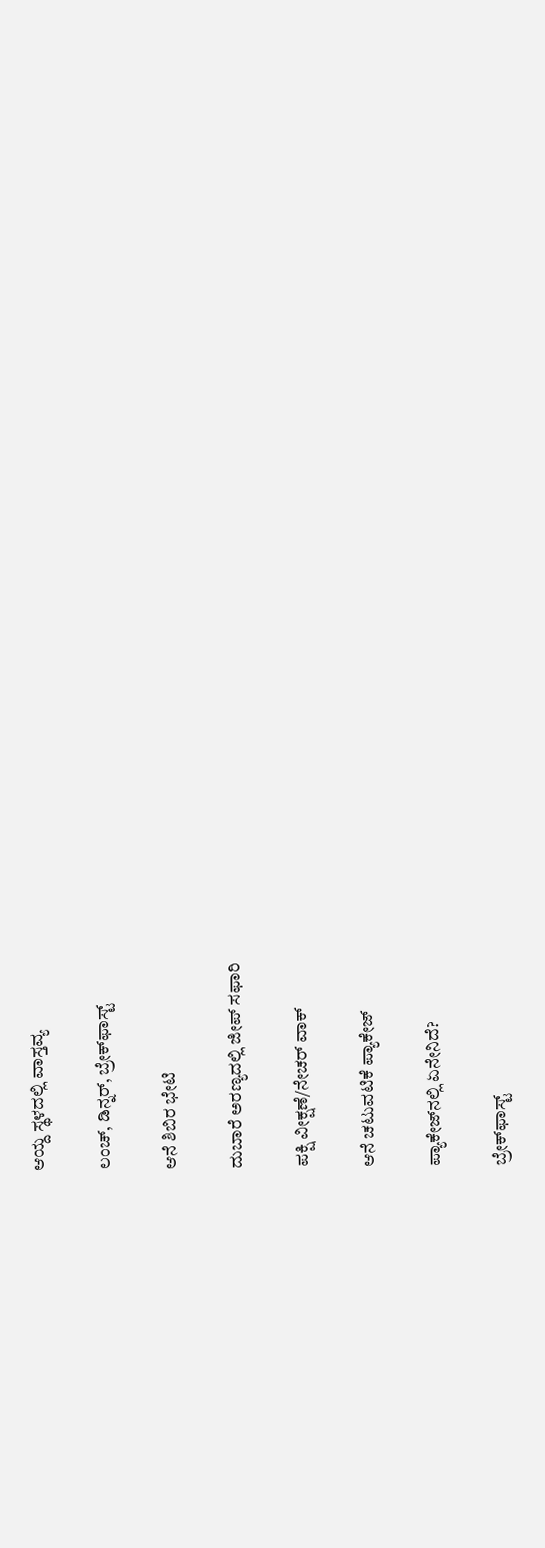ಆಯ್ದ ಸ್ಥಳದಲ್ಲಿ ವಾಸ್ತವ್ಯ

ಲಂಚ್, ಡಿನ್ನರ್, ಬ್ರೇಕ್‌ಫಾಸ್ಟ್

ಆನೆ ಶಿಬಿರ ಭೇಟಿ

ದುಬಾರೆ ಅರಣ್ಯದಲ್ಲಿ ಜೀಪ್ ಸಫಾರಿ

ಪಕ್ಷಿ ವೀಕ್ಷಣೆ/ನೇಚರ್ ವಾಕ್

ಆನೆ ಚಟುವಟಿಕೆ ಪ್ಯಾಕೇಜ್‌

ಪ್ಯಾಕೇಜ್‌ನಲ್ಲಿ ಏನೇನಿದೆ?

ಬ್ರೇಕ್‌ಫಾಸ್ಟ್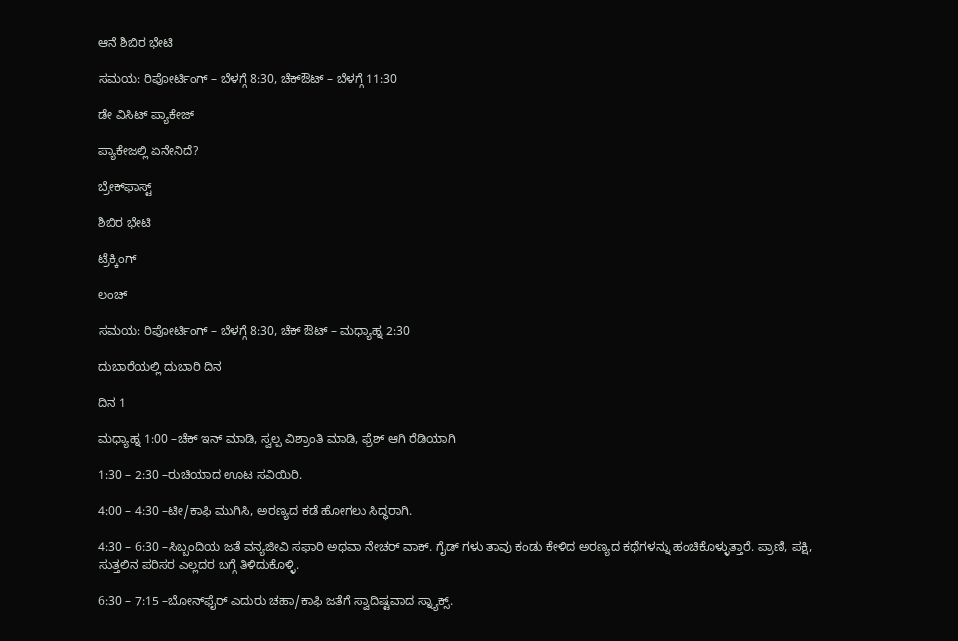ಆನೆ ಶಿಬಿರ ಭೇಟಿ

ಸಮಯ: ರಿಪೋರ್ಟಿಂಗ್ – ಬೆಳಗ್ಗೆ 8:30, ಚೆಕ್‌ಔಟ್ – ಬೆಳಗ್ಗೆ 11:30

ಡೇ ವಿಸಿಟ್ ಪ್ಯಾಕೇಜ್

ಪ್ಯಾಕೇಜಲ್ಲಿ ಏನೇನಿದೆ?

ಬ್ರೇಕ್‌ಫಾಸ್ಟ್

ಶಿಬಿರ ಭೇಟಿ

ಟ್ರೆಕ್ಕಿಂಗ್

ಲಂಚ್

ಸಮಯ: ರಿಪೋರ್ಟಿಂಗ್ – ಬೆಳಗ್ಗೆ 8:30, ಚೆಕ್‌ ಔಟ್ – ಮಧ್ಯಾಹ್ನ 2:30

ದುಬಾರೆಯಲ್ಲಿ ದುಬಾರಿ ದಿನ

ದಿನ 1

ಮಧ್ಯಾಹ್ನ 1:00 –ಚೆಕ್ ಇನ್ ಮಾಡಿ, ಸ್ವಲ್ಪ ವಿಶ್ರಾಂತಿ ಮಾಡಿ, ಫ್ರೆಶ್ ಆಗಿ ರೆಡಿಯಾಗಿ

1:30 – 2:30 –ರುಚಿಯಾದ ಊಟ ಸವಿಯಿರಿ.

4:00 – 4:30 –ಟೀ/ಕಾಫಿ ಮುಗಿಸಿ, ಅರಣ್ಯದ ಕಡೆ ಹೋಗಲು ಸಿದ್ಧರಾಗಿ.

4:30 – 6:30 –ಸಿಬ್ಬಂದಿಯ ಜತೆ ವನ್ಯಜೀವಿ ಸಫಾರಿ ಅಥವಾ ನೇಚರ್ ವಾಕ್. ಗೈಡ್ ಗಳು ತಾವು ಕಂಡು ಕೇಳಿದ ಅರಣ್ಯದ ಕಥೆಗಳನ್ನು ಹಂಚಿಕೊಳ್ಳುತ್ತಾರೆ. ಪ್ರಾಣಿ, ಪಕ್ಷಿ, ಸುತ್ತಲಿನ ಪರಿಸರ ಎಲ್ಲದರ ಬಗ್ಗೆ ತಿಳಿದುಕೊಳ್ಳಿ.

6:30 – 7:15 –ಬೋನ್‌ಫೈರ್‌ ಎದುರು ಚಹಾ/ಕಾಫಿ ಜತೆಗೆ ಸ್ವಾದಿಷ್ಟವಾದ ಸ್ನ್ಯಾಕ್ಸ್.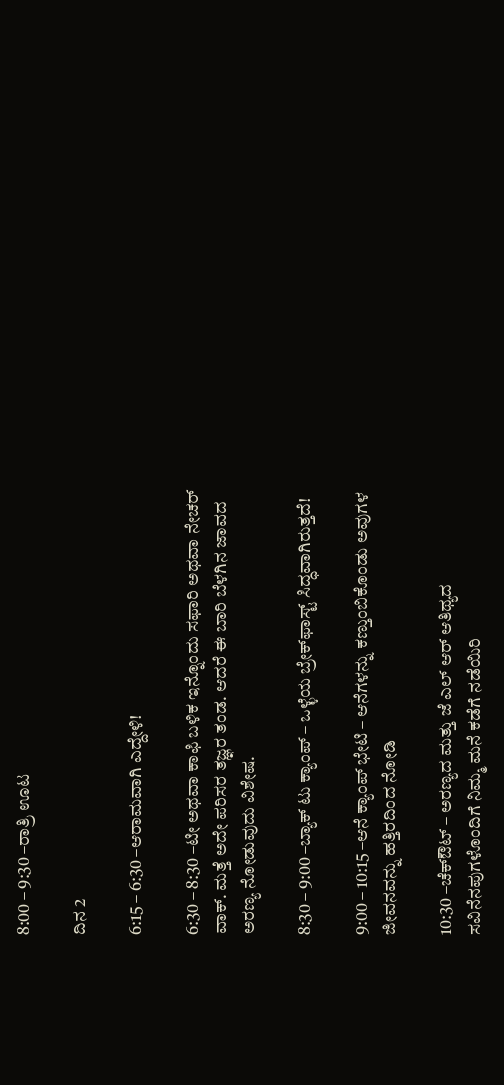8:00 – 9:30 –ರಾತ್ರಿ ಊಟ

ದಿನ 2

6:15 – 6:30 –ಆರಾಮವಾಗಿ ಎದ್ದೇಳಿ!

6:30 – 8:30 –ಟೀ ಅಥವಾ ಕಾಫಿ ಬಳಿಕ ಇನ್ನೊಂದು ಸಫಾರಿ ಅಥವಾ ನೇಚರ್ ವಾಕ್. ಮತ್ತೆ ಅದೇ ಪರಿಸರ ತಜ್ಞರ ತಂಡ. ಆದರೆ ಈ ಬಾರಿ ಬೆಳಗಿನ ಜಾವದ ಅರಣ್ಯ ನೋಡುವುದು ವಿಶೇಷ.

8:30 – 9:00 –ಬ್ಯಾಕ್ ಟು ಕ್ಯಾಂಪ್ – ಒಳ್ಳೆಯ ಬ್ರೇಕ್‌ಫಾಸ್ಟ್ ಸಿದ್ಧವಾಗಿರುತ್ತದೆ!

9:00 – 10:15 –ಆನೆ ಕ್ಯಾಂಪ್ ಭೇಟಿ – ಆನೆಗಳನ್ನು ಕಣ್ತುಂಬಿಕೊಂಡು ಅವುಗಳ ಜೀವನವನ್ನು ಹತ್ತಿರದಿಂದ ನೋಡಿ

10:30 –ಚೆಕ್‌ಔಟ್ – ಅರಣ್ಯದ ಮತ್ತು ಜೆ ಎಲ್ ಆರ್ ಆತಿಥ್ಯದ ಸವಿನೆನಪುಗಳೊಂದಿಗೆ ನಿಮ್ಮ ಮನೆ ಕಡೆಗೆ ನಡೆಯಿರಿ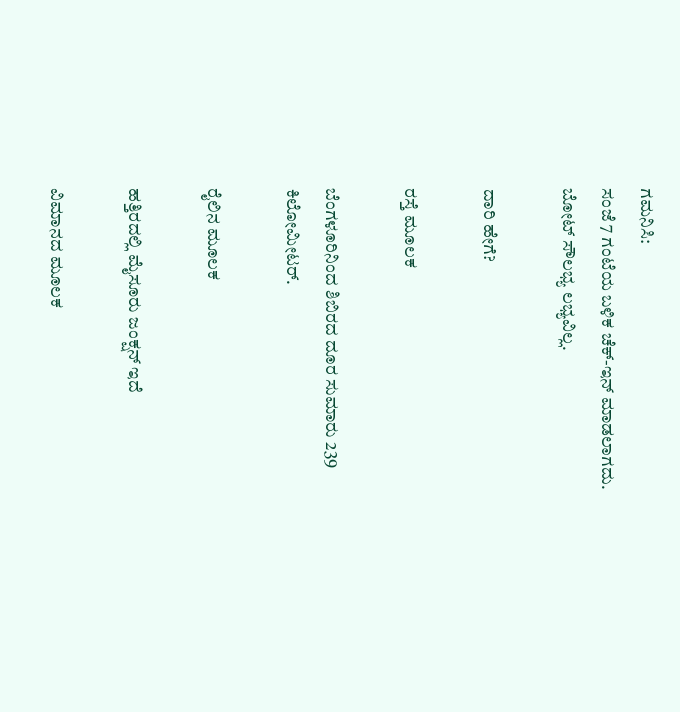ಗಮನಿಸಿ:
ಸಂಜೆ 7 ಗಂಟೆಯ ಬಳಿಕ ಚೆಕ್-ಇನ್ ಮಾಡಲಾಗದು. ಬೋಟ್ ಸೌಲಭ್ಯ ಲಭ್ಯವಿಲ್ಲ.

ದಾರಿ ಹೇಗೆ?

ರಸ್ತೆ ಮೂಲಕ

ಬೆಂಗಳೂರಿನಿಂದ ಶಿಬಿರದ ದೂರ ಸುಮಾರು 239 ಕಿಲೋಮೀಟರ್.

ರೈಲಿನ ಮೂಲಕ

ಹತ್ತಿರದಲ್ಲಿ ಮೈಸೂರು ಜಂಕ್ಷನ್‌ ಇದೆ

ವಿಮಾನದ ಮೂಲಕ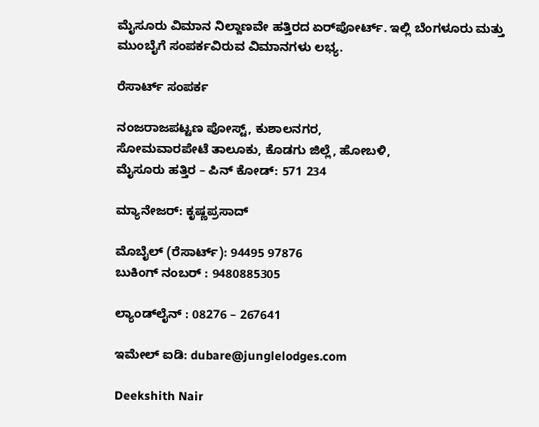ಮೈಸೂರು ವಿಮಾನ ನಿಲ್ದಾಣ‌ವೇ ಹತ್ತಿರದ ಏರ್‌ಪೋರ್ಟ್. ಇಲ್ಲಿ ಬೆಂಗಳೂರು ಮತ್ತು ಮುಂಬೈಗೆ ಸಂಪರ್ಕವಿರುವ ವಿಮಾನಗಳು ಲಭ್ಯ.

ರೆಸಾರ್ಟ್ ಸಂಪರ್ಕ

ನಂಜರಾಜಪಟ್ಟಣ ಪೋಸ್ಟ್, ಕುಶಾಲನಗರ,
ಸೋಮವಾರಪೇಟೆ ತಾಲೂಕು, ಕೊಡಗು ಜಿಲ್ಲೆ, ಹೋಬಳಿ,
ಮೈಸೂರು ಹತ್ತಿರ – ಪಿನ್ ಕೋಡ್: 571 234

ಮ್ಯಾನೇಜರ್: ಕೃಷ್ಣಪ್ರಸಾದ್

ಮೊಬೈಲ್ (ರೆಸಾರ್ಟ್): 94495 97876
ಬುಕಿಂಗ್‌ ನಂಬರ್‌ : 9480885305

ಲ್ಯಾಂಡ್‌ಲೈನ್ : 08276 – 267641

ಇಮೇಲ್ ಐಡಿ: dubare@junglelodges.com

Deekshith Nair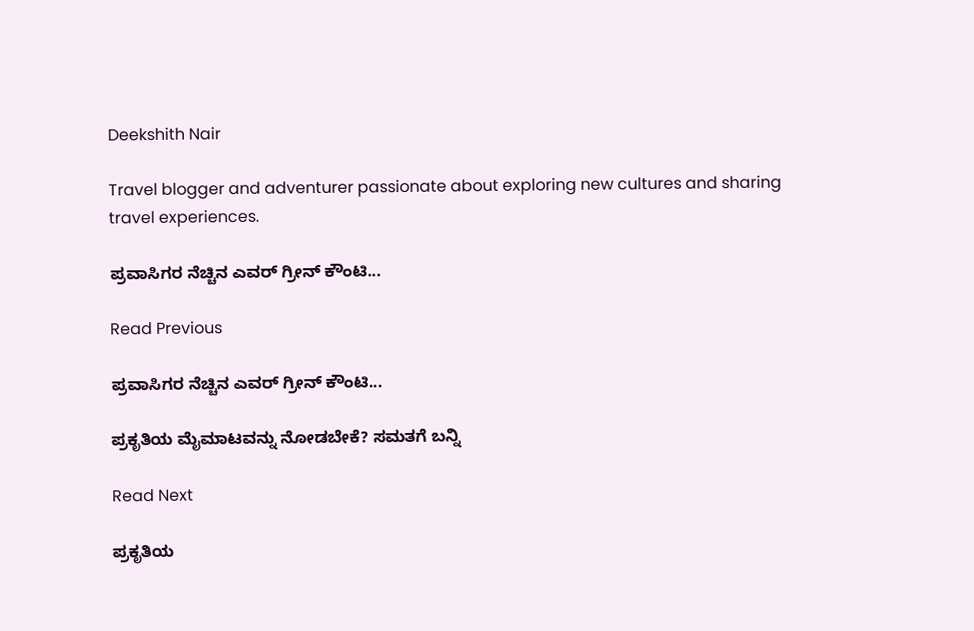Deekshith Nair

Travel blogger and adventurer passionate about exploring new cultures and sharing travel experiences.

ಪ್ರವಾಸಿಗರ ನೆಚ್ಚಿನ ಎವರ್ ಗ್ರೀನ್ ಕೌಂಟಿ...

Read Previous

ಪ್ರವಾಸಿಗರ ನೆಚ್ಚಿನ ಎವರ್ ಗ್ರೀನ್ ಕೌಂಟಿ...

ಪ್ರಕೃತಿಯ ಮೈಮಾಟವನ್ನು ನೋಡಬೇಕೆ? ಸಮತಗೆ ಬನ್ನಿ

Read Next

ಪ್ರಕೃತಿಯ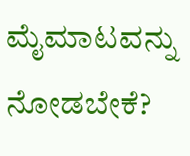ಮೈಮಾಟವನ್ನು ನೋಡಬೇಕೆ?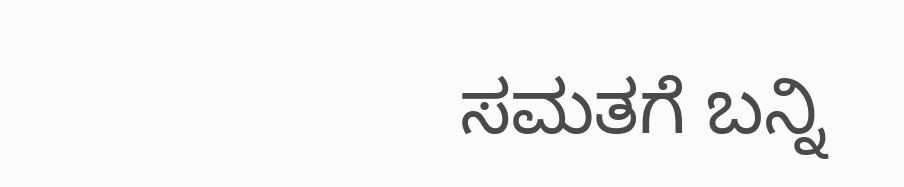ಸಮತಗೆ ಬನ್ನಿ